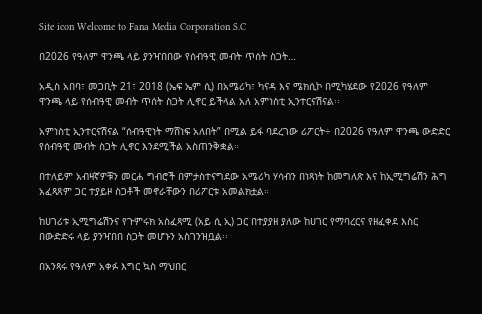Site icon Welcome to Fana Media Corporation S.C

በ2026 የዓለም ዋንጫ ላይ ያንዣበበው የሰብዓዊ መብት ጥሰት ስጋት…

አዲስ አበባ፣ መጋቢት 21፣ 2018 (ኤፍ ኤም ሲ) በአሜሪካ፣ ካናዳ እና ሜክሲኮ በሚካሄደው የ2026 የዓለም ዋንጫ ላይ የሰብዓዊ መብት ጥሰት ስጋት ሊኖር ይችላል አለ አምነስቲ ኢንተርናሽናል፡፡

አምነስቲ ኢንተርናሽናል “ሰብዓዊነት ማሸነፍ አለበት” በሚል ይፋ ባደረገው ሪፖርት÷ በ2026 የዓለም ዋንጫ ውድድር የሰብዓዊ መብት ስጋት ሊኖር እንደሚችል አስጠንቅቋል።

በተለይም አብዛኛዎቹን መርሐ ግብሮች በምታስተናግደው አሜሪካ ሃሳብን በነጻነት ከመግለጽ እና ከኢሚግሬሽን ሕግ አፈጻጸም ጋር ተያይዞ ስጋቶች መኖራቸውን በሪፖርቱ አመልክቷል።

ከሀገሪቱ ኢሚግሬሽንና የጉምሩክ አስፈጻሚ (አይ ሲ ኢ) ጋር በተያያዘ ያለው ከሀገር የማባረርና የዘፈቀደ እስር በውድድሩ ላይ ያንዣበበ ስጋት መሆኑን አስገንዝቧል፡፡

በአንጻሩ የዓለም አቀፉ እግር ኳስ ማህበር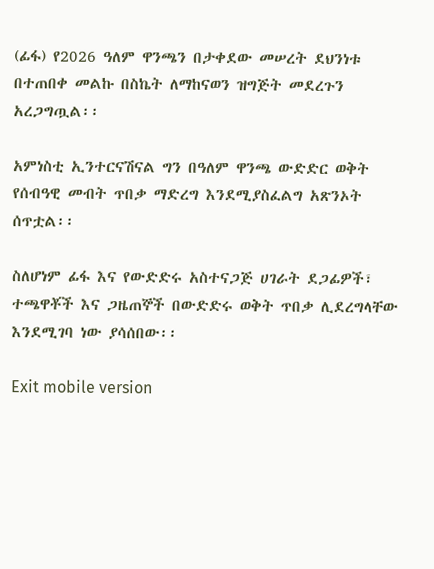(ፊፋ) የ2026 ዓለም ዋንጫን በታቀደው መሠረት ደህንነቱ በተጠበቀ መልኩ በስኬት ለማከናወን ዝግጅት መደረጉን አረጋግጧል፡፡

አምነስቲ ኢንተርናሽናል ግን በዓለም ዋንጫ ውድድር ወቅት የሰብዓዊ መብት ጥበቃ ማድረግ እንደሚያስፈልግ አጽንኦት ሰጥቷል፡፡

ስለሆነም ፊፋ እና የውድድሩ አስተናጋጅ ሀገራት ደጋፊዎች፣ ተጫዋቾች እና ጋዜጠኞች በውድድሩ ወቅት ጥበቃ ሊደረግላቸው እንደሚገባ ነው ያሳሰበው፡፡

Exit mobile version